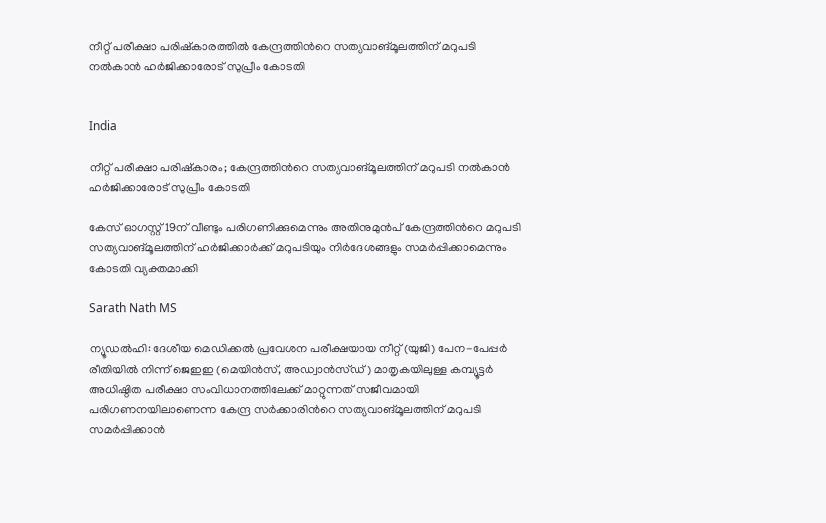നീറ്റ് പരീക്ഷാ പരിഷ്‌കാരത്തിൽ കേന്ദ്രത്തിന്‍റെ സത്യവാങ്മൂലത്തിന് മറുപടി നൽകാൻ ഹർജിക്കാരോട് സുപ്രീം കോടതി


India

നീറ്റ് പരീക്ഷാ പരിഷ്‌കാരം; കേന്ദ്രത്തിന്‍റെ സത്യവാങ്മൂലത്തിന് മറുപടി നൽകാൻ ഹർജിക്കാരോട് സുപ്രീം കോടതി

കേസ് ഓഗസ്റ്റ് 19ന് വീണ്ടും പരിഗണിക്കുമെന്നും അതിനുമുൻപ് കേന്ദ്രത്തിന്‍റെ മറുപടി സത്യവാങ്മൂലത്തിന് ഹർജിക്കാർക്ക് മറുപടിയും നിർദേശങ്ങളും സമർപ്പിക്കാമെന്നും കോടതി വ്യക്തമാക്കി

Sarath Nath MS

ന്യൂഡൽഹി: ദേശീയ മെഡിക്കൽ പ്രവേശന പരീക്ഷയായ നീറ്റ് (യുജി) പേന-പേപ്പർ രീതിയിൽ നിന്ന് ജെഇഇ (മെയിൻസ്, അഡ്വാൻസ്ഡ്) മാതൃകയിലുള്ള കമ്പ്യൂട്ടർ അധിഷ്ഠിത പരീക്ഷാ സംവിധാനത്തിലേക്ക് മാറ്റുന്നത് സജീവമായി പരിഗണനയിലാണെന്ന കേന്ദ്ര സർക്കാരിന്‍റെ സത്യവാങ്മൂലത്തിന് മറുപടി സമർപ്പിക്കാൻ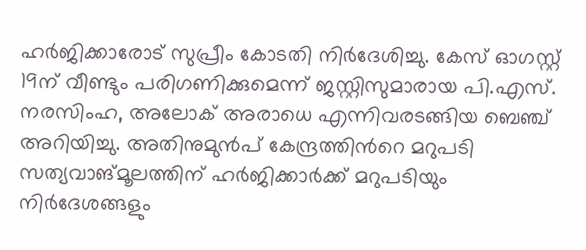ഹർജിക്കാരോട് സുപ്രീം കോടതി നിർദേശിച്ചു. കേസ് ഓഗസ്റ്റ് 19ന് വീണ്ടും പരിഗണിക്കുമെന്ന് ജസ്റ്റിസുമാരായ പി.എസ്. നരസിംഹ, അലോക് അരാധെ എന്നിവരടങ്ങിയ ബെഞ്ച് അറിയിച്ചു. അതിനുമുൻപ് കേന്ദ്രത്തിന്‍റെ മറുപടി സത്യവാങ്മൂലത്തിന് ഹർജിക്കാർക്ക് മറുപടിയും നിർദേശങ്ങളും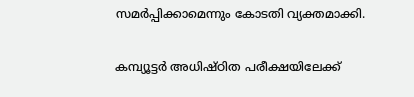സമർപ്പിക്കാമെന്നും കോടതി വ്യക്തമാക്കി.

കമ്പ്യൂട്ടർ അധിഷ്ഠിത പരീക്ഷയിലേക്ക്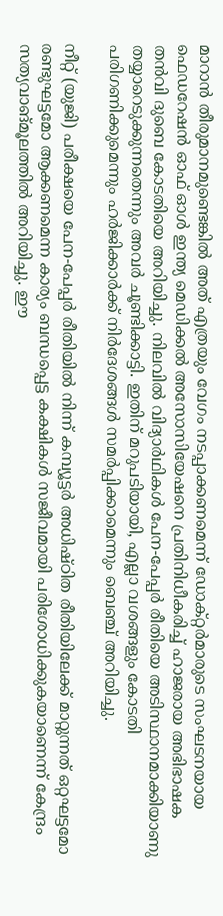മാറാൻ തീരുമാനമുണ്ടെങ്കിൽ അത് എത്രയും വേഗം നടപ്പാക്കണമെന്ന് ഡോക്റ്റർമാരുടെ സംഘടനയായ ഫെഡറേഷൻ ഓഫ് ഓൾ ഇന്ത്യ മെഡിക്കൽ അസോസിയേഷനെ പ്രതിനിധീകരിച്ച് ഹാജരായ അഭിഭാഷക തൻവി ദുബെ കോടതിയെ അറിയിച്ചു. നിലവിൽ വിദ്യാർഥികൾ പേന-പേപ്പർ രീതിയെ അടിസ്ഥാനമാക്കിയാണു തയ്യാറെടുക്കുന്നതെന്നും അവർ ചൂണ്ടിക്കാട്ടി. ഇതിന് മറുപടിയായി, എല്ലാ വശങ്ങളും കോടതി പരിഗണിക്കുമെന്നും ഹർജിക്കാർക്ക് നിർദേശങ്ങൾ സമർപ്പിക്കാമെന്നും ബെഞ്ച് അറിയിച്ചു.

നീറ്റ് (യുജി) പരീക്ഷയെ പേന-പേപ്പർ രീതിയിൽ നിന്ന് കമ്പ്യൂട്ടർ അധിഷ്ഠിത രീതിയിലേക്ക് മാറ്റുന്നത് ഒറ്റഘട്ടമോ രണ്ടുഘട്ടമോ ആക്കണമെന്ന കാര്യം ബന്ധപ്പെട്ട കക്ഷികൾ സജീവമായി പരിശോധിക്കുകയാണെന്ന് കേന്ദ്രം സത്യവാങ്മൂലത്തിൽ അറിയിച്ചു. ഈ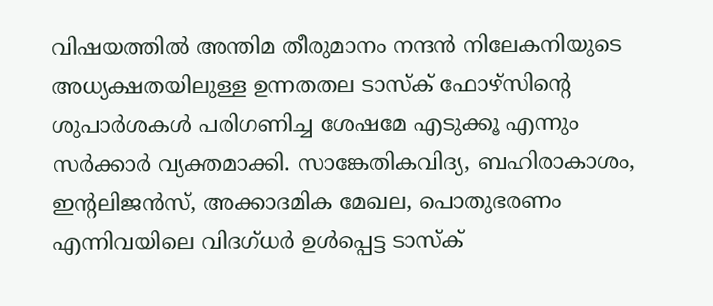വിഷയത്തിൽ അന്തിമ തീരുമാനം നന്ദൻ നിലേകനിയുടെ അധ്യക്ഷതയിലുള്ള ഉന്നതതല ടാസ്‌ക് ഫോഴ്സിന്‍റെ ശുപാർശകൾ പരിഗണിച്ച ശേഷമേ എടുക്കൂ എന്നും സർക്കാർ വ്യക്തമാക്കി. സാങ്കേതികവിദ്യ, ബഹിരാകാശം, ഇന്‍റലിജൻസ്, അക്കാദമിക മേഖല, പൊതുഭരണം എന്നിവയിലെ വിദഗ്ധർ ഉൾപ്പെട്ട ടാസ്‌ക്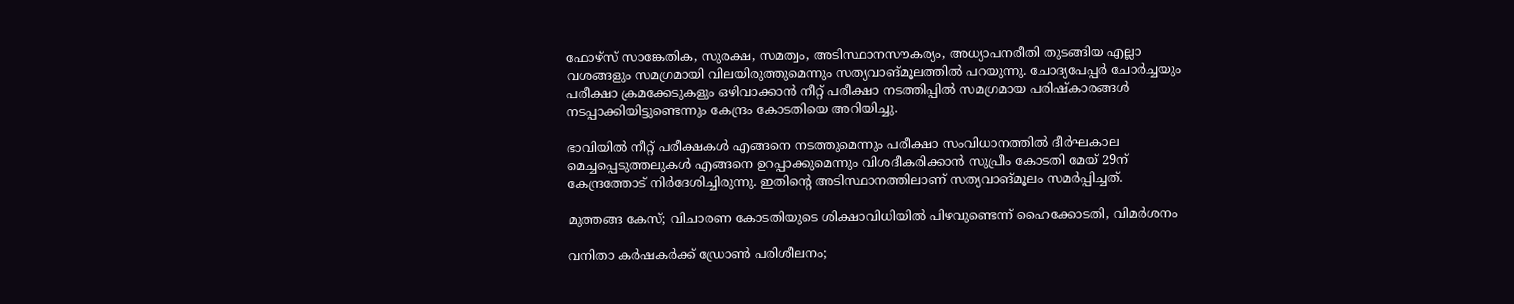ഫോഴ്സ് സാങ്കേതിക, സുരക്ഷ, സമത്വം, അടിസ്ഥാനസൗകര്യം, അധ്യാപനരീതി തുടങ്ങിയ എല്ലാ വശങ്ങളും സമഗ്രമായി വിലയിരുത്തുമെന്നും സത്യവാങ്മൂലത്തിൽ പറയുന്നു. ചോദ്യപേപ്പർ ചോർച്ചയും പരീക്ഷാ ക്രമക്കേടുകളും ഒഴിവാക്കാൻ നീറ്റ് പരീക്ഷാ നടത്തിപ്പിൽ സമഗ്രമായ പരിഷ്‌കാരങ്ങൾ നടപ്പാക്കിയിട്ടുണ്ടെന്നും കേന്ദ്രം കോടതിയെ അറിയിച്ചു.

ഭാവിയിൽ നീറ്റ് പരീക്ഷകൾ എങ്ങനെ നടത്തുമെന്നും പരീക്ഷാ സംവിധാനത്തിൽ ദീർഘകാല മെച്ചപ്പെടുത്തലുകൾ എങ്ങനെ ഉറപ്പാക്കുമെന്നും വിശദീകരിക്കാൻ സുപ്രീം കോടതി മേയ് 29ന് കേന്ദ്രത്തോട് നിർദേശിച്ചിരുന്നു. ഇതിന്‍റെ അടിസ്ഥാനത്തിലാണ് സത്യവാങ്മൂലം സമർപ്പിച്ചത്.

മുത്തങ്ങ കേസ്; വിചാരണ കോടതിയുടെ ശിക്ഷാവിധിയിൽ പിഴവുണ്ടെന്ന് ഹൈക്കോടതി, വിമർശനം

വനിതാ കർഷകർക്ക് ഡ്രോൺ പരിശീലനം;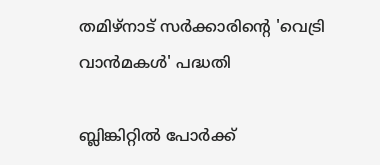തമിഴ്നാട് സർക്കാരിന്‍റെ 'വെട്രി വാൻമകൾ' പദ്ധതി

ബ്ലിങ്കിറ്റിൽ പോർക്ക്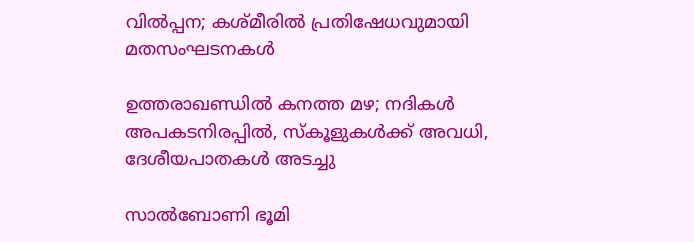വിൽപ്പന; കശ്മീരിൽ പ്രതിഷേധവുമായി മതസംഘടനകൾ

ഉത്തരാഖണ്ഡിൽ കനത്ത മഴ; നദികൾ അപകടനിരപ്പിൽ, സ്കൂളുകൾക്ക് അവധി, ദേശീയപാതകൾ അടച്ചു

സാൽബോണി ഭൂമി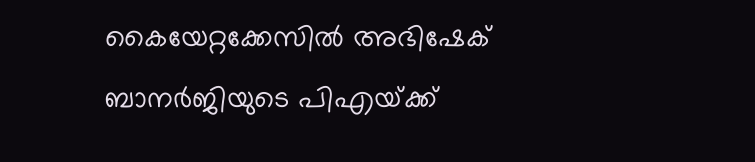കൈയേറ്റക്കേസിൽ അഭിഷേക് ബാനർജിയുടെ പിഎയ്‌ക്ക്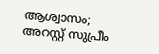ആശ്വാസം; അറസ്റ്റ് സുപ്രീം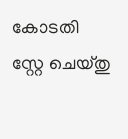കോടതി സ്റ്റേ ചെയ്തു